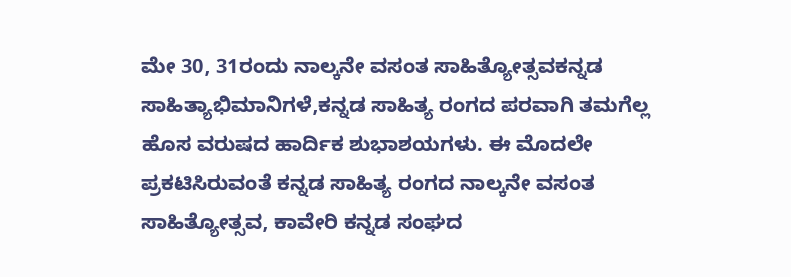ಮೇ 30, 31ರಂದು ನಾಲ್ಕನೇ ವಸಂತ ಸಾಹಿತ್ಯೋತ್ಸವಕನ್ನಡ ಸಾಹಿತ್ಯಾಭಿಮಾನಿಗಳೆ,ಕನ್ನಡ ಸಾಹಿತ್ಯ ರಂಗದ ಪರವಾಗಿ ತಮಗೆಲ್ಲ ಹೊಸ ವರುಷದ ಹಾರ್ದಿಕ ಶುಭಾಶಯಗಳು. ಈ ಮೊದಲೇ ಪ್ರಕಟಿಸಿರುವಂತೆ ಕನ್ನಡ ಸಾಹಿತ್ಯ ರಂಗದ ನಾಲ್ಕನೇ ವಸಂತ ಸಾಹಿತ್ಯೋತ್ಸವ, ಕಾವೇರಿ ಕನ್ನಡ ಸಂಘದ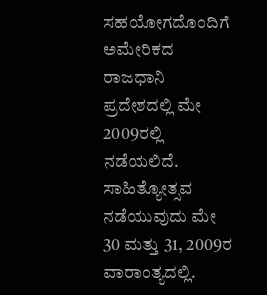ಸಹಯೋಗದೊಂದಿಗೆ ಅಮೇರಿಕದ ರಾಜಧಾನಿ ಪ್ರದೇಶದಲ್ಲಿ ಮೇ 2009ರಲ್ಲಿ ನಡೆಯಲಿದೆ. ಸಾಹಿತ್ಯೋತ್ಸವ ನಡೆಯುವುದು ಮೇ 30 ಮತ್ತು 31, 2009ರ ವಾರಾಂತ್ಯದಲ್ಲಿ.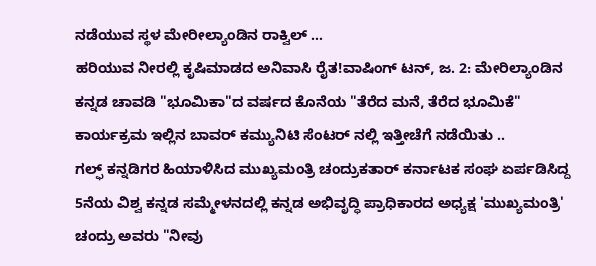ನಡೆಯುವ ಸ್ಥಳ ಮೇರೀಲ್ಯಾಂಡಿನ ರಾಕ್ವಿಲ್ ...
ಹರಿಯುವ ನೀರಲ್ಲಿ ಕೃಷಿಮಾಡದ ಅನಿವಾಸಿ ರೈತ!ವಾಷಿಂಗ್ ಟನ್, ಜ. 2: ಮೇರಿಲ್ಯಾಂಡಿನ ಕನ್ನಡ ಚಾವಡಿ "ಭೂಮಿಕಾ"ದ ವರ್ಷದ ಕೊನೆಯ "ತೆರೆದ ಮನೆ, ತೆರೆದ ಭೂಮಿಕೆ" ಕಾರ್ಯಕ್ರಮ ಇಲ್ಲಿನ ಬಾವರ್ ಕಮ್ಯುನಿಟಿ ಸೆಂಟರ್ ನಲ್ಲಿ ಇತ್ತೀಚೆಗೆ ನಡೆಯಿತು ..
ಗಲ್ಫ್ ಕನ್ನಡಿಗರ ಹಿಯಾಳಿಸಿದ ಮುಖ್ಯಮಂತ್ರಿ ಚಂದ್ರುಕತಾರ್ ಕರ್ನಾಟಕ ಸಂಘ ಏರ್ಪಡಿಸಿದ್ದ 5ನೆಯ ವಿಶ್ವ ಕನ್ನಡ ಸಮ್ಮೇಳನದಲ್ಲಿ ಕನ್ನಡ ಅಭಿವೃದ್ಧಿ ಪ್ರಾಧಿಕಾರದ ಅಧ್ಯಕ್ಷ 'ಮುಖ್ಯಮಂತ್ರಿ' ಚಂದ್ರು ಅವರು "ನೀವು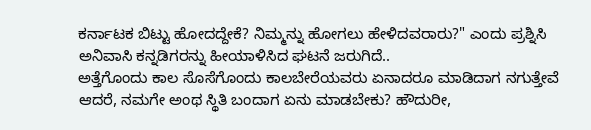ಕರ್ನಾಟಕ ಬಿಟ್ಟು ಹೋದದ್ದೇಕೆ? ನಿಮ್ಮನ್ನು ಹೋಗಲು ಹೇಳಿದವರಾರು?" ಎಂದು ಪ್ರಶ್ನಿಸಿ ಅನಿವಾಸಿ ಕನ್ನಡಿಗರನ್ನು ಹೀಯಾಳಿಸಿದ ಘಟನೆ ಜರುಗಿದೆ..
ಅತ್ತೆಗೊಂದು ಕಾಲ ಸೊಸೆಗೊಂದು ಕಾಲಬೇರೆಯವರು ಏನಾದರೂ ಮಾಡಿದಾಗ ನಗುತ್ತೇವೆ ಆದರೆ, ನಮಗೇ ಅಂಥ ಸ್ಥಿತಿ ಬಂದಾಗ ಏನು ಮಾಡಬೇಕು? ಹೌದುರೀ,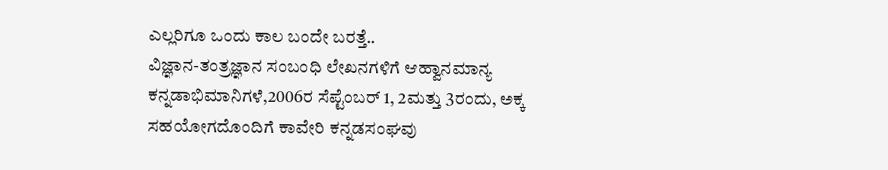ಎಲ್ಲರಿಗೂ ಒಂದು ಕಾಲ ಬಂದೇ ಬರತ್ತೆ..
ವಿಜ್ಞಾನ-ತಂತ್ರಜ್ಞಾನ ಸಂಬಂಧಿ ಲೇಖನಗಳಿಗೆ ಆಹ್ವಾನಮಾನ್ಯ ಕನ್ನಡಾಭಿಮಾನಿಗಳೆ,2006ರ ಸೆಪ್ಟೆಂಬರ್ 1, 2ಮತ್ತು 3ರಂದು, ಅಕ್ಕ ಸಹಯೋಗದೊಂದಿಗೆ ಕಾವೇರಿ ಕನ್ನಡಸಂಘವು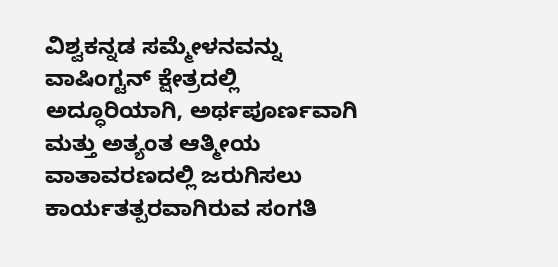ವಿಶ್ವಕನ್ನಡ ಸಮ್ಮೇಳನವನ್ನು ವಾಷಿಂಗ್ಟನ್ ಕ್ಷೇತ್ರದಲ್ಲಿ ಅದ್ಧೂರಿಯಾಗಿ, ಅರ್ಥಪೂರ್ಣವಾಗಿ ಮತ್ತು ಅತ್ಯಂತ ಆತ್ಮೀಯ ವಾತಾವರಣದಲ್ಲಿ ಜರುಗಿಸಲು ಕಾರ್ಯತತ್ಪರವಾಗಿರುವ ಸಂಗತಿ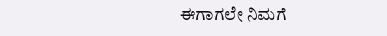ಈಗಾಗಲೇ ನಿಮಗೆ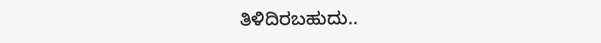ತಿಳಿದಿರಬಹುದು..